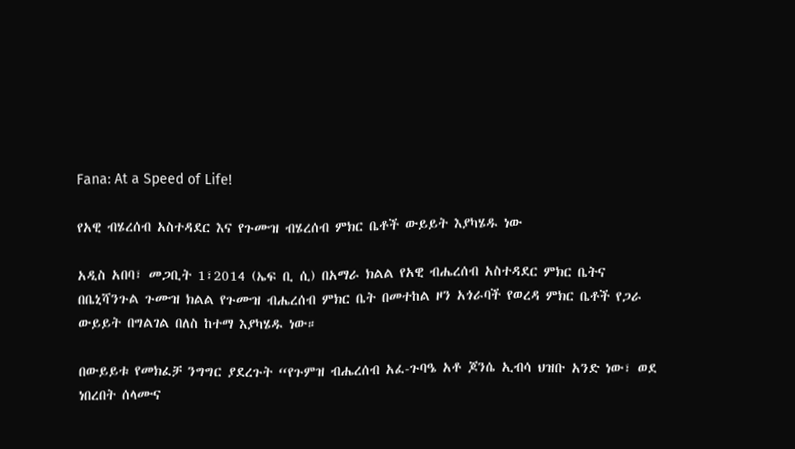Fana: At a Speed of Life!

የአዊ ብሄረሰብ አስተዳደር እና የጉሙዝ ብሄረሰብ ምክር ቤቶች ውይይት እያካሄዱ ነው

አዲስ አበባ፣ መጋቢት 1፣2014 (ኤፍ ቢ ሲ) በአማራ ክልል የአዊ ብሔረሰብ አስተዳደር ምክር ቤትና በቤኒሻንጉል ጉሙዝ ክልል የጉሙዝ ብሔረሰብ ምክር ቤት በመተከል ዞን አጎራባች የወረዳ ምክር ቤቶች የጋራ ውይይት በግልገል በለስ ከተማ እያካሄዱ ነው።

በውይይቱ የመክፈቻ ንግግር ያደረጉት “የጉምዝ ብሔረሰብ አፈ-ጉባዔ አቶ ጆንሴ ኢብሳ ህዝቡ አንድ ነው፣ ወደ ነበረበት ሰላሙና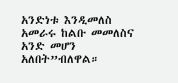አንድነቱ እንዲመለስ አመራሩ ከልቡ መመለስና አንድ መሆን አለበት”ብለዋል።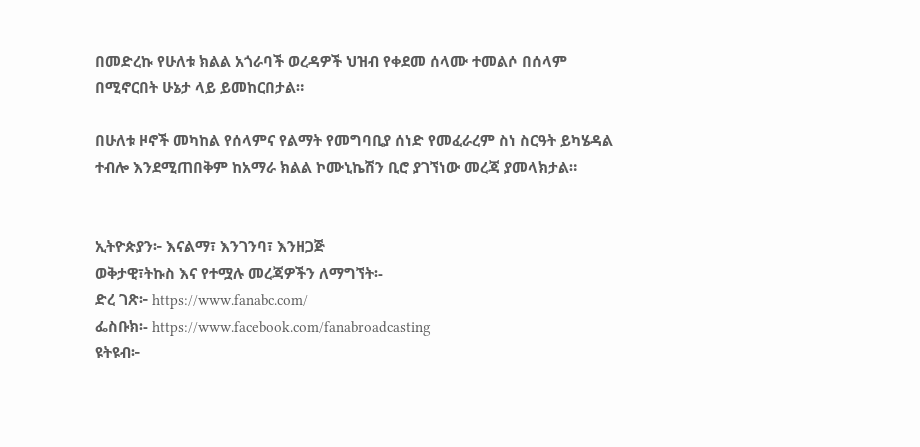በመድረኩ የሁለቱ ክልል አጎራባች ወረዳዎች ህዝብ የቀደመ ሰላሙ ተመልሶ በሰላም በሚኖርበት ሁኔታ ላይ ይመከርበታል።

በሁለቱ ዞኖች መካከል የሰላምና የልማት የመግባቢያ ሰነድ የመፈራረም ስነ ስርዓት ይካሄዳል ተብሎ እንደሚጠበቅም ከአማራ ክልል ኮሙኒኬሽን ቢሮ ያገኘነው መረጃ ያመላክታል።


ኢትዮጵያን፦ እናልማ፣ እንገንባ፣ እንዘጋጅ
ወቅታዊ፣ትኩስ እና የተሟሉ መረጃዎችን ለማግኘት፡-
ድረ ገጽ፦ https://www.fanabc.com/
ፌስቡክ፡- https://www.facebook.com/fanabroadcasting
ዩትዩብ፦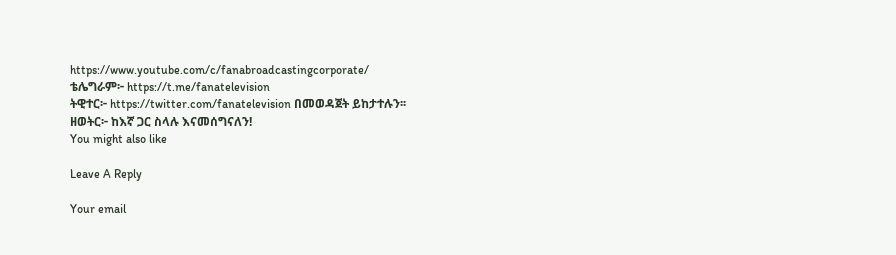https://www.youtube.com/c/fanabroadcastingcorporate/
ቴሌግራም፦ https://t.me/fanatelevision
ትዊተር፦ https://twitter.com/fanatelevision በመወዳጀት ይከታተሉን፡፡
ዘወትር፦ ከእኛ ጋር ስላሉ እናመሰግናለን!
You might also like

Leave A Reply

Your email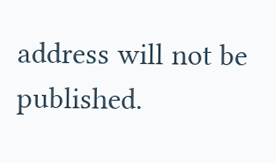address will not be published.